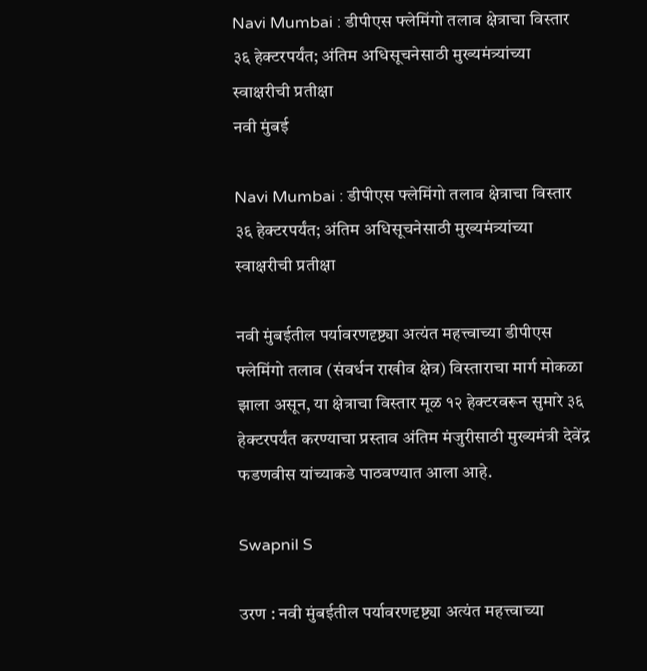Navi Mumbai : डीपीएस फ्लेमिंगो तलाव क्षेत्राचा विस्तार ३६ हेक्टरपर्यंत; अंतिम अधिसूचनेसाठी मुख्यमंत्र्यांच्या स्वाक्षरीची प्रतीक्षा
नवी मुंबई

Navi Mumbai : डीपीएस फ्लेमिंगो तलाव क्षेत्राचा विस्तार ३६ हेक्टरपर्यंत; अंतिम अधिसूचनेसाठी मुख्यमंत्र्यांच्या स्वाक्षरीची प्रतीक्षा

नवी मुंबईतील पर्यावरणदृष्ट्या अत्यंत महत्त्वाच्या डीपीएस फ्लेमिंगो तलाव (संवर्धन राखीव क्षेत्र) विस्ताराचा मार्ग मोकळा झाला असून, या क्षेत्राचा विस्तार मूळ १२ हेक्टरवरून सुमारे ३६ हेक्टरपर्यंत करण्याचा प्रस्ताव अंतिम मंजुरीसाठी मुख्यमंत्री देवेंद्र फडणवीस यांच्याकडे पाठवण्यात आला आहे.

Swapnil S

उरण : नवी मुंबईतील पर्यावरणदृष्ट्या अत्यंत महत्त्वाच्या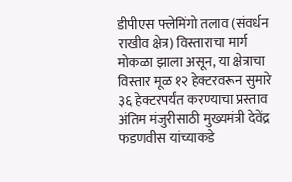डीपीएस फ्लेमिंगो तलाव (संवर्धन राखीव क्षेत्र) विस्ताराचा मार्ग मोकळा झाला असून, या क्षेत्राचा विस्तार मूळ १२ हेक्टरवरून सुमारे ३६ हेक्टरपर्यंत करण्याचा प्रस्ताव अंतिम मंजुरीसाठी मुख्यमंत्री देवेंद्र फडणवीस यांच्याकडे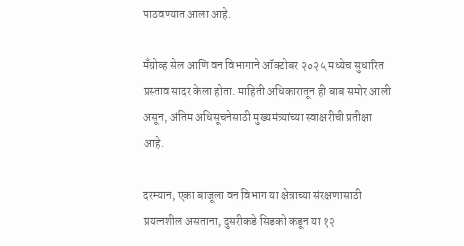पाठवण्यात आला आहे.

मॅंग्रोव्ह सेल आणि वन विभागाने ऑक्टोबर २०२५ मध्येच सुधारित प्रस्ताव सादर केला होता. माहिती अधिकारातून ही बाब समोर आली असून, अंतिम अधिसूचनेसाठी मुख्यमंत्र्यांच्या स्वाक्षरीची प्रतीक्षा आहे.

दरम्यान, एका बाजूला वन विभाग या क्षेत्राच्या संरक्षणासाठी प्रयत्नशील असताना, दुसरीकडे सिडको कडून या १२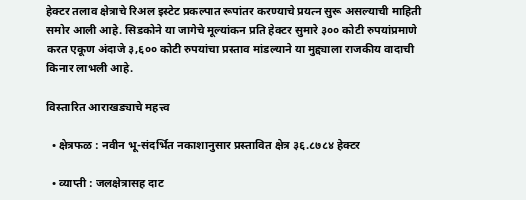हेक्टर तलाव क्षेत्राचे रिअल इस्टेट प्रकल्पात रूपांतर करण्याचे प्रयत्न सुरू असल्याची माहिती समोर आली आहे. सिडकोने या जागेचे मूल्यांकन प्रति हेक्टर सुमारे ३०० कोटी रुपयांप्रमाणे करत एकूण अंदाजे ३,६०० कोटी रुपयांचा प्रस्ताव मांडल्याने या मुद्द्याला राजकीय वादाची किनार लाभली आहे.

विस्तारित आराखड्याचे महत्त्व

  • क्षेत्रफळ : नवीन भू-संदर्भित नकाशानुसार प्रस्तावित क्षेत्र ३६.८७८४ हेक्टर

  • व्याप्ती : जलक्षेत्रासह दाट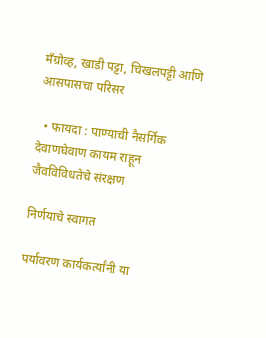मॅंग्रोव्ह, खाडी पट्टा, चिखलपट्टी आणि आसपासचा परिसर

  • फायदा : पाण्याची नैसर्गिक देवाणघेवाण कायम राहून जैवविविधतेचे संरक्षण

निर्णयाचे स्वागत

पर्यावरण कार्यकर्त्यांनी या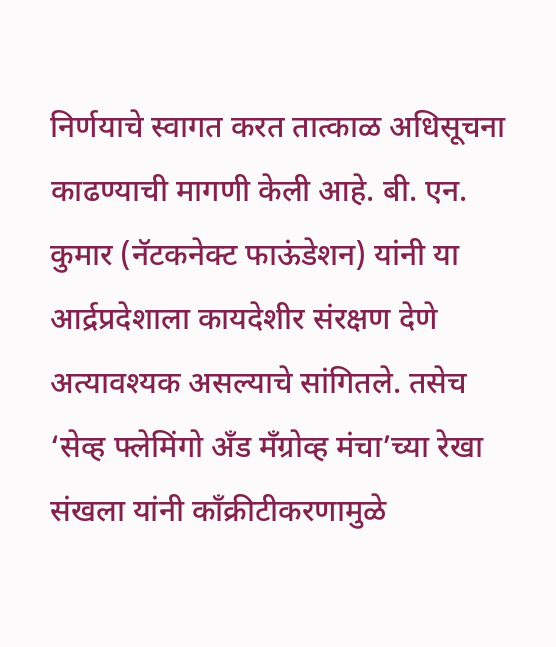निर्णयाचे स्वागत करत तात्काळ अधिसूचना काढण्याची मागणी केली आहे. बी. एन. कुमार (नॅटकनेक्ट फाऊंडेशन) यांनी या आर्द्रप्रदेशाला कायदेशीर संरक्षण देणे अत्यावश्यक असल्याचे सांगितले. तसेच ‘सेव्ह फ्लेमिंगो अँड मॅंग्रोव्ह मंचा’च्या रेखा संखला यांनी काँक्रीटीकरणामुळे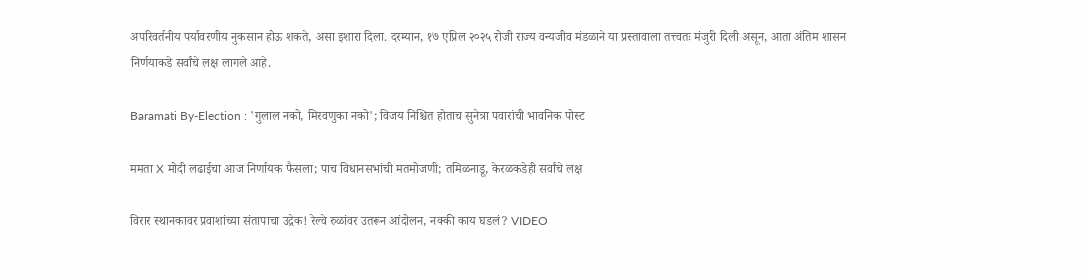अपरिवर्तनीय पर्यावरणीय नुकसान होऊ शकते, असा इशारा दिला. दरम्यान, १७ एप्रिल २०२५ रोजी राज्य वन्यजीव मंडळाने या प्रस्तावाला तत्त्वतः मंजुरी दिली असून, आता अंतिम शासन निर्णयाकडे सर्वांचे लक्ष लागले आहे.

Baramati By-Election : 'गुलाल नको, मिरवणुका नको'; विजय निश्चित होताच सुनेत्रा पवारांची भावनिक पोस्ट

ममता X मोदी लढाईचा आज निर्णायक फैसला; पाच विधानसभांची मतमोजणी; तमिळनाडू, केरळकडेही सर्वांचे लक्ष

विरार स्थानकावर प्रवाशांच्या संतापाचा उद्रेक! रेल्वे रुळांवर उतरून आंदोलन, नक्की काय घडलं? VIDEO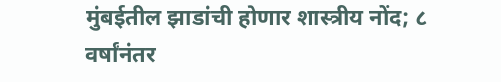मुंबईतील झाडांची होणार शास्त्रीय नोंद; ८ वर्षांनंतर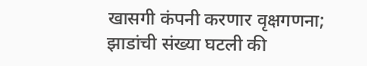खासगी कंपनी करणार वृक्षगणना; झाडांची संख्या घटली की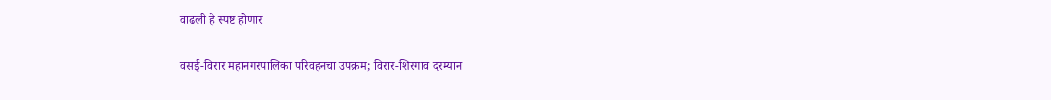वाढली हे स्पष्ट होणार

वसई-विरार महानगरपालिका परिवहनचा उपक्रम; विरार-शिरगाव दरम्यान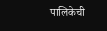पालिकेची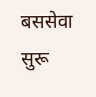बससेवा सुरू